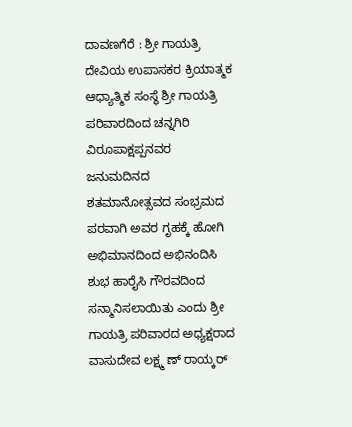ದಾವಣಗೆರೆ : ಶ್ರೀ ಗಾಯತ್ರಿ ದೇವಿಯ ಉಪಾಸಕರ ಕ್ರಿಯಾತ್ಮಕ ಆಧ್ಯಾತ್ಮಿಕ ಸಂಸ್ಥೆ ಶ್ರೀ ಗಾಯತ್ರಿ ಪರಿವಾರದಿಂದ ಚನ್ನಗಿರಿ ವಿರೂಪಾಕ್ಷಪ್ಪನವರ ಜನುಮದಿನದ ಶತಮಾನೋತ್ಸವದ ಸಂಭ್ರಮದ ಪರವಾಗಿ ಅವರ ಗೃಹಕ್ಕೆ ಹೋಗಿ ಅಭಿಮಾನದಿಂದ ಅಭಿನಂದಿಸಿ ಶುಭ ಹಾರೈಸಿ ಗೌರವದಿಂದ ಸನ್ಮಾನಿಸಲಾಯಿತು ಎಂದು ಶ್ರೀ ಗಾಯತ್ರಿ ಪರಿವಾರದ ಅಧ್ಯಕ್ಷರಾದ ವಾಸುದೇವ ಲಕ್ಷ್ಮ ಣ್ ರಾಯ್ಕರ್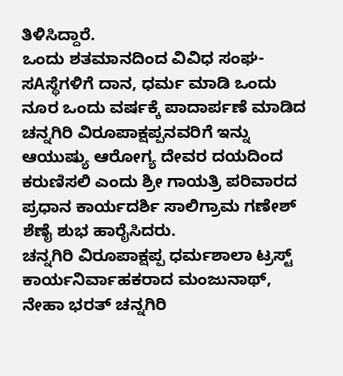ತಿಳಿಸಿದ್ದಾರೆ.
ಒಂದು ಶತಮಾನದಿಂದ ವಿವಿಧ ಸಂಘ-ಸAಸ್ಥೆಗಳಿಗೆ ದಾನ, ಧರ್ಮ ಮಾಡಿ ಒಂದು ನೂರ ಒಂದು ವರ್ಷಕ್ಕೆ ಪಾದಾರ್ಪಣೆ ಮಾಡಿದ ಚನ್ನಗಿರಿ ವಿರೂಪಾಕ್ಷಪ್ಪನವರಿಗೆ ಇನ್ನು ಆಯುಷ್ಯು ಆರೋಗ್ಯ ದೇವರ ದಯದಿಂದ ಕರುಣಿಸಲಿ ಎಂದು ಶ್ರೀ ಗಾಯತ್ರಿ ಪರಿವಾರದ ಪ್ರಧಾನ ಕಾರ್ಯದರ್ಶಿ ಸಾಲಿಗ್ರಾಮ ಗಣೇಶ್ ಶೆಣೈ ಶುಭ ಹಾರೈಸಿದರು.
ಚನ್ನಗಿರಿ ವಿರೂಪಾಕ್ಷಪ್ಪ ಧರ್ಮಶಾಲಾ ಟ್ರಸ್ಟ್ ಕಾರ್ಯನಿರ್ವಾಹಕರಾದ ಮಂಜುನಾಥ್, ನೇಹಾ ಭರತ್ ಚನ್ನಗಿರಿ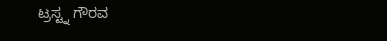ಟ್ರಸ್ಟ್ನ ಗೌರವ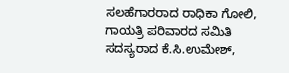ಸಲಹೆಗಾರರಾದ ರಾಧಿಕಾ ಗೋಲಿ, ಗಾಯತ್ರಿ ಪರಿವಾರದ ಸಮಿತಿ ಸದಸ್ಯರಾದ ಕೆ.ಸಿ.ಉಮೇಶ್,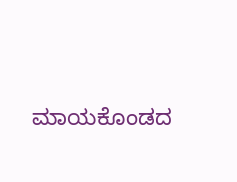ಮಾಯಕೊಂಡದ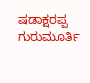ಷಡಾಕ್ಷರಪ್ಪ ಗುರುಮೂರ್ತಿ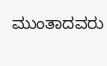ಮುಂತಾದವರು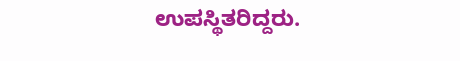ಉಪಸ್ಥಿತರಿದ್ದರು.